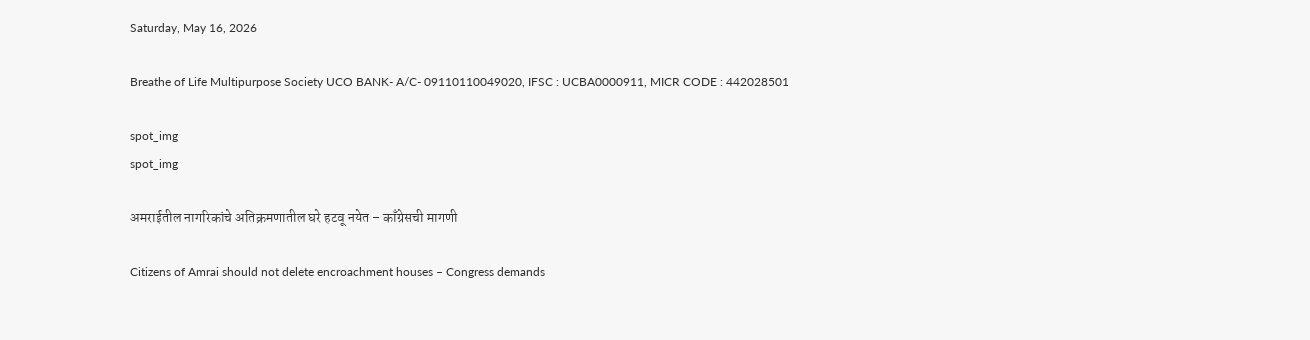Saturday, May 16, 2026

Breathe of Life Multipurpose Society UCO BANK- A/C- 09110110049020, IFSC : UCBA0000911, MICR CODE : 442028501

spot_img
spot_img

अमराईतील नागरिकांचे अतिक्रमणातील घरे हटवू नयेत – काँग्रेसची मागणी

Citizens of Amrai should not delete encroachment houses – Congress demands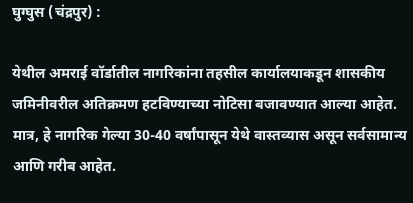घुग्घुस (चंद्रपुर) :

येथील अमराई वॉर्डातील नागरिकांना तहसील कार्यालयाकडून शासकीय जमिनीवरील अतिक्रमण हटविण्याच्या नोटिसा बजावण्यात आल्या आहेत. मात्र, हे नागरिक गेल्या 30-40 वर्षांपासून येथे वास्तव्यास असून सर्वसामान्य आणि गरीब आहेत.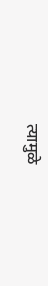त्यामुळे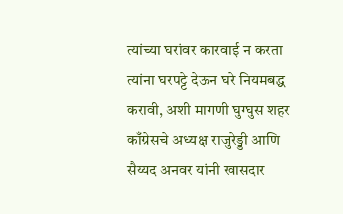त्यांच्या घरांवर कारवाई न करता त्यांना घरपट्टे देऊन घरे नियमबद्ध करावी, अशी मागणी घुग्घुस शहर काँग्रेसचे अध्यक्ष राजुरेड्डी आणि सैय्यद अनवर यांनी खासदार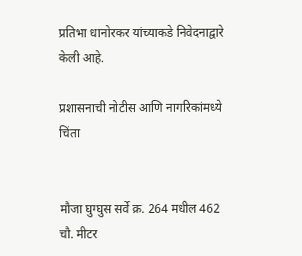प्रतिभा धानोरकर यांच्याकडे निवेदनाद्वारे केली आहे.

प्रशासनाची नोटीस आणि नागरिकांमध्ये चिंता


मौजा घुग्घुस सर्वे क्र. 264 मधील 462 चौ. मीटर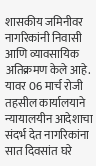शासकीय जमिनीवर नागरिकांनी निवासी आणि व्यावसायिक अतिक्रमण केले आहे. यावर 06 मार्च रोजी तहसील कार्यालयाने न्यायालयीन आदेशाचा संदर्भ देत नागरिकांना सात दिवसांत घरे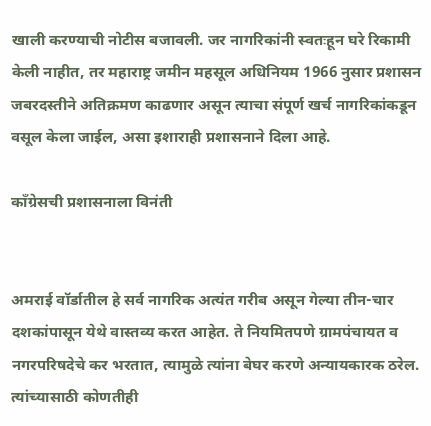खाली करण्याची नोटीस बजावली. जर नागरिकांनी स्वतःहून घरे रिकामी केली नाहीत, तर महाराष्ट्र जमीन महसूल अधिनियम 1966 नुसार प्रशासन जबरदस्तीने अतिक्रमण काढणार असून त्याचा संपूर्ण खर्च नागरिकांकडून वसूल केला जाईल, असा इशाराही प्रशासनाने दिला आहे.

काँग्रेसची प्रशासनाला विनंती


अमराई वॉर्डातील हे सर्व नागरिक अत्यंत गरीब असून गेल्या तीन-चार दशकांपासून येथे वास्तव्य करत आहेत. ते नियमितपणे ग्रामपंचायत व नगरपरिषदेचे कर भरतात, त्यामुळे त्यांना बेघर करणे अन्यायकारक ठरेल. त्यांच्यासाठी कोणतीही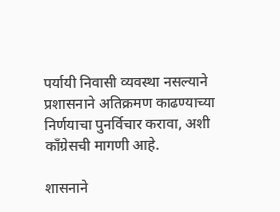पर्यायी निवासी व्यवस्था नसल्याने प्रशासनाने अतिक्रमण काढण्याच्या निर्णयाचा पुनर्विचार करावा, अशी काँग्रेसची मागणी आहे.

शासनाने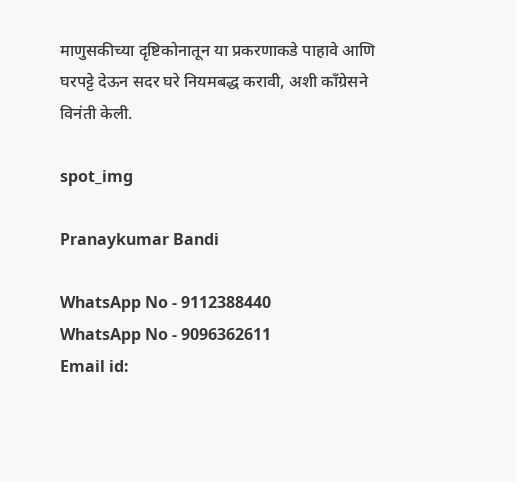माणुसकीच्या दृष्टिकोनातून या प्रकरणाकडे पाहावे आणि घरपट्टे देऊन सदर घरे नियमबद्ध करावी, अशी काँग्रेसने विनंती केली.

spot_img

Pranaykumar Bandi

WhatsApp No - 9112388440
WhatsApp No - 9096362611
Email id: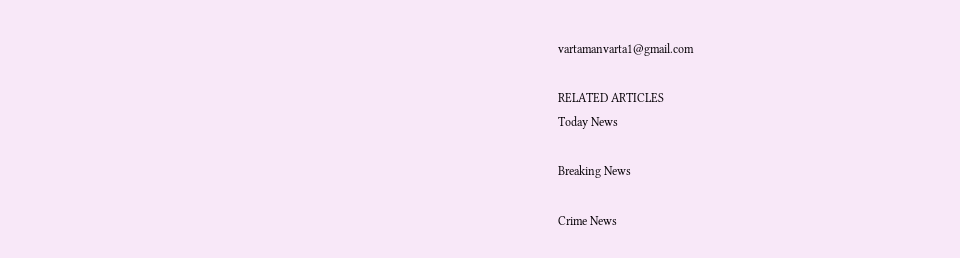vartamanvarta1@gmail.com

RELATED ARTICLES
Today News

Breaking News

Crime News